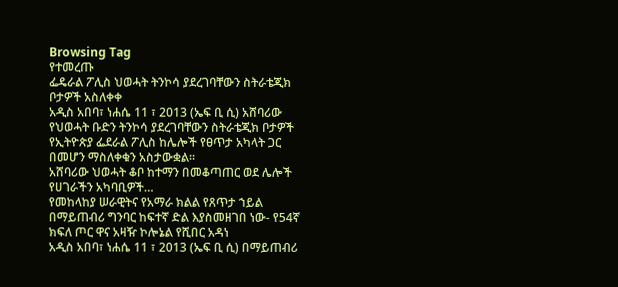Browsing Tag
የተመረጡ
ፌዴራል ፖሊስ ህወሓት ትንኮሳ ያደረገባቸውን ስትራቴጂክ ቦታዎች አስለቀቀ
አዲስ አበባ፣ ነሐሴ 11 ፣ 2013 (ኤፍ ቢ ሲ) አሸባሪው የህወሓት ቡድን ትንኮሳ ያደረገባቸውን ስትራቴጂክ ቦታዎች የኢትዮጵያ ፌደራል ፖሊስ ከሌሎች የፀጥታ አካላት ጋር በመሆን ማስለቀቁን አስታውቋል፡፡
አሸባሪው ህወሓት ቆቦ ከተማን በመቆጣጠር ወደ ሌሎች የሀገራችን አካባቢዎች…
የመከላከያ ሠራዊትና የአማራ ክልል የጸጥታ ኀይል በማይጠብሪ ግንባር ከፍተኛ ድል እያስመዘገበ ነው- የ54ኛ ክፍለ ጦር ዋና አዛዥ ኮሎኔል የሺበር አዳነ
አዲስ አበባ፣ ነሐሴ 11 ፣ 2013 (ኤፍ ቢ ሲ) በማይጠብሪ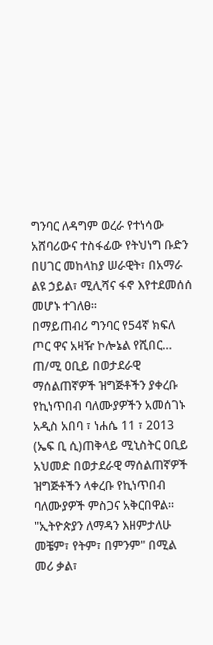ግንባር ለዳግም ወረራ የተነሳው አሸባሪውና ተስፋፊው የትህነግ ቡድን በሀገር መከላከያ ሠራዊት፣ በአማራ ልዩ ኃይል፣ ሚሊሻና ፋኖ እየተደመሰሰ መሆኑ ተገለፀ፡፡
በማይጠብሪ ግንባር የ54ኛ ክፍለ ጦር ዋና አዛዥ ኮሎኔል የሺበር…
ጠ/ሚ ዐቢይ በወታደራዊ ማሰልጠኛዎች ዝግጅቶችን ያቀረቡ የኪነጥበብ ባለሙያዎችን አመሰገኑ
አዲስ አበባ ፣ ነሐሴ 11 ፣ 2013 (ኤፍ ቢ ሲ)ጠቅላይ ሚኒስትር ዐቢይ አህመድ በወታደራዊ ማሰልጠኛዎች ዝግጅቶችን ላቀረቡ የኪነጥበብ ባለሙያዎች ምስጋና አቅርበዋል፡፡
"ኢትዮጵያን ለማዳን እዘምታለሁ መቼም፣ የትም፣ በምንም" በሚል መሪ ቃል፣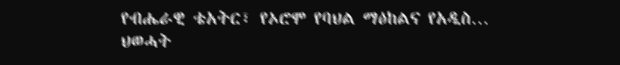የብሔራዊ ቴአትር፣ የኦሮሞ የባህል ማዕከልና የአዲስ…
ህወሓት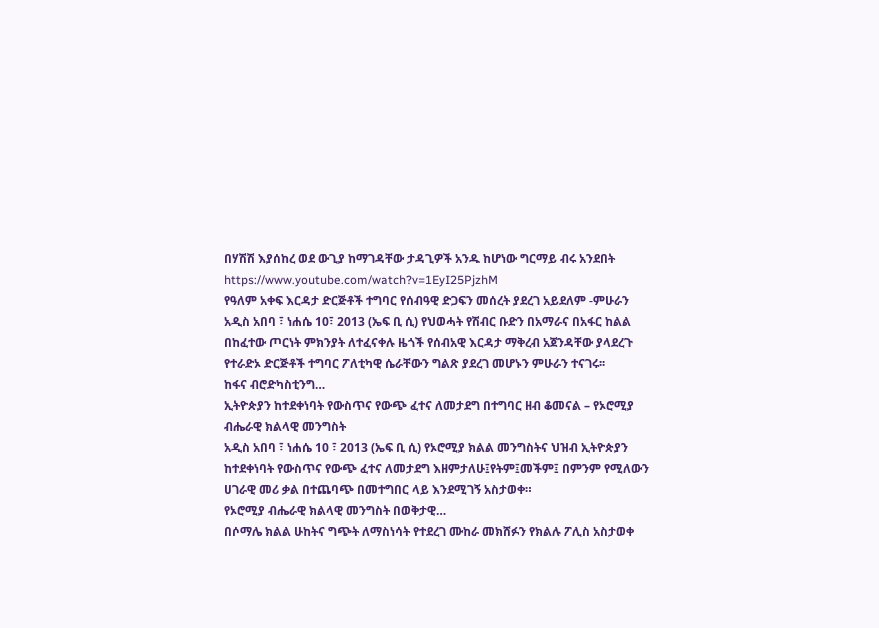በሃሽሽ እያሰከረ ወደ ውጊያ ከማገዳቸው ታዳጊዎች አንዱ ከሆነው ግርማይ ብሩ አንደበት
https://www.youtube.com/watch?v=1EyI25PjzhM
የዓለም አቀፍ እርዳታ ድርጅቶች ተግባር የሰብዓዊ ድጋፍን መሰረት ያደረገ አይደለም -ምሁራን
አዲስ አበባ ፣ ነሐሴ 10፣ 2013 (ኤፍ ቢ ሲ) የህወሓት የሽብር ቡድን በአማራና በአፋር ከልል በከፈተው ጦርነት ምክንያት ለተፈናቀሉ ዜጎች የሰብአዊ እርዳታ ማቅረብ አጀንዳቸው ያላደረጉ የተራድኦ ድርጅቶች ተግባር ፖለቲካዊ ሴራቸውን ግልጽ ያደረገ መሆኑን ምሁራን ተናገሩ፡፡
ከፋና ብሮድካስቲንግ…
ኢትዮጵያን ከተደቀነባት የውስጥና የውጭ ፈተና ለመታደግ በተግባር ዘብ ቆመናል – የኦሮሚያ ብሔራዊ ክልላዊ መንግስት
አዲስ አበባ ፣ ነሐሴ 10 ፣ 2013 (ኤፍ ቢ ሲ) የኦሮሚያ ክልል መንግስትና ህዝብ ኢትዮጵያን ከተደቀነባት የውስጥና የውጭ ፈተና ለመታደግ እዘምታለሁ፤የትም፤መችም፤ በምንም የሚለውን ሀገራዊ መሪ ቃል በተጨባጭ በመተግበር ላይ እንደሚገኝ አስታወቀ።
የኦሮሚያ ብሔራዊ ክልላዊ መንግስት በወቅታዊ…
በሶማሌ ክልል ሁከትና ግጭት ለማስነሳት የተደረገ ሙከራ መክሸፉን የክልሉ ፖሊስ አስታወቀ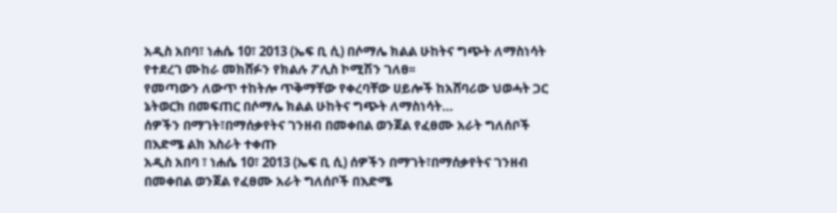አዲስ አበባ፣ ነሐሴ 10፣ 2013 (ኤፍ ቢ ሲ) በሶማሌ ክልል ሁከትና ግጭት ለማስነሳት የተደረገ ሙከራ መክሸፉን የክልሉ ፖሊስ ኮሚሽን ገለፀ፡፡
የመጣውን ለውጥ ተከትሎ ጥቅማቸው የቀረባቸው ሀይሎች ከአሸባሪው ህወሓት ጋር ኔትወርክ በመፍጠር በሶማሌ ክልል ሁከትና ግጭት ለማስነሳት…
ሰዎችን በማገት፣በማሰቃየትና ገንዘብ በመቀበል ወንጀል የፈፀሙ አራት ግለሰቦች በእድሜ ልክ እስራት ተቀጡ
አዲስ አበባ ፣ ነሐሴ 10፣ 2013 (ኤፍ ቢ ሲ) ሰዎችን በማገት፣በማሰቃየትና ገንዘብ በመቀበል ወንጀል የፈፀሙ አራት ግለሰቦች በእድሜ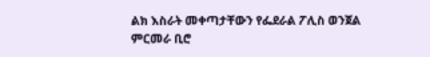ልክ እስራት መቀጣታቸውን የፌደራል ፖሊስ ወንጀል ምርመራ ቢሮ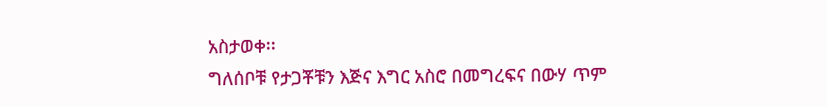አስታወቀ፡፡
ግለሰቦቹ የታጋቾቹን እጅና እግር አስሮ በመግረፍና በውሃ ጥም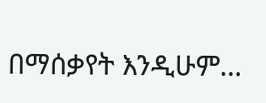በማሰቃየት እንዲሁም…